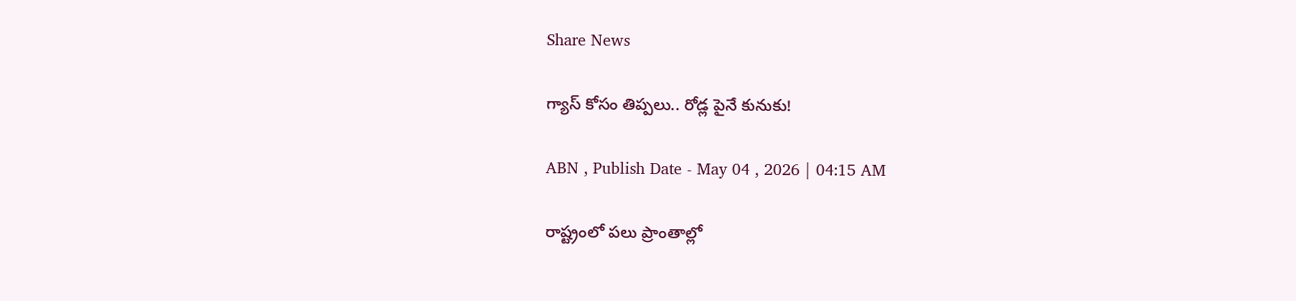Share News

గ్యాస్‌ కోసం తిప్పలు.. రోడ్ల పైనే కునుకు!

ABN , Publish Date - May 04 , 2026 | 04:15 AM

రాష్ట్రంలో పలు ప్రాంతాల్లో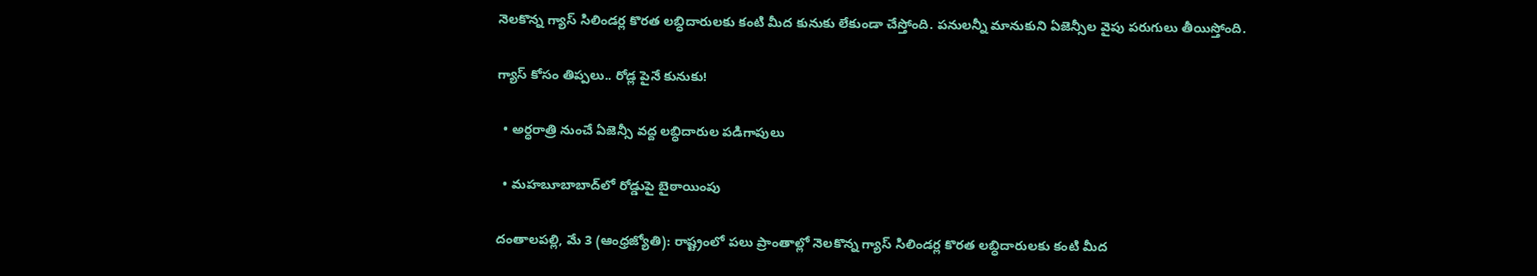నెలకొన్న గ్యాస్‌ సిలిండర్ల కొరత లబ్ధిదారులకు కంటి మీద కునుకు లేకుండా చేస్తోంది. పనులన్నీ మానుకుని ఏజెన్సీల వైపు పరుగులు తీయిస్తోంది.

గ్యాస్‌ కోసం తిప్పలు.. రోడ్ల పైనే కునుకు!

  • అర్ధరాత్రి నుంచే ఏజెన్సీ వద్ద లబ్ధిదారుల పడిగాపులు

  • మహబూబాబాద్‌లో రోడ్డుపై బైఠాయింపు

దంతాలపల్లి, మే 3 (ఆంధ్రజ్యోతి): రాష్ట్రంలో పలు ప్రాంతాల్లో నెలకొన్న గ్యాస్‌ సిలిండర్ల కొరత లబ్ధిదారులకు కంటి మీద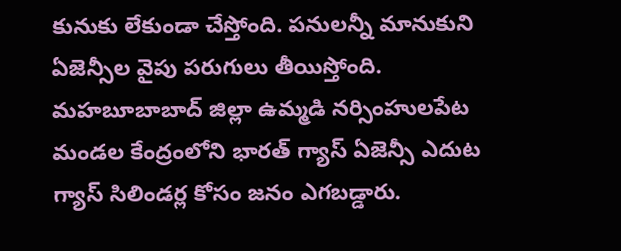కునుకు లేకుండా చేస్తోంది. పనులన్నీ మానుకుని ఏజెన్సీల వైపు పరుగులు తీయిస్తోంది. మహబూబాబాద్‌ జిల్లా ఉమ్మడి నర్సింహులపేట మండల కేంద్రంలోని భారత్‌ గ్యాస్‌ ఏజెన్సీ ఎదుట గ్యాస్‌ సిలిండర్ల కోసం జనం ఎగబడ్డారు.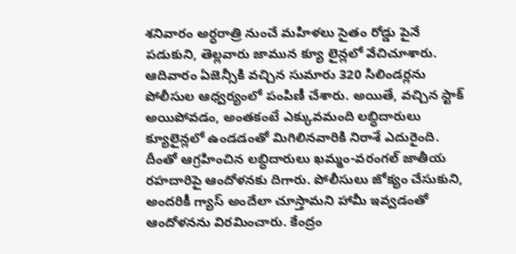శనివారం అర్ధరాత్రి నుంచే మహిళలు సైతం రోడ్డు పైనే పడుకుని, తెల్లవారు జామున క్యూ లైన్లలో వేచిచూశారు. ఆదివారం ఏజెన్సీకి వచ్చిన సుమారు 320 సిలిండర్లను పోలీసుల ఆధ్వర్యంలో పంపిణీ చేశారు. అయితే, వచ్చిన స్టాక్‌ అయిపోవడం, అంతకంటే ఎక్కువమంది లబ్ధిదారులు క్యూలైన్లలో ఉండడంతో మిగిలినవారికి నిరాశే ఎదురైంది. దీంతో ఆగ్రహించిన లబ్ధిదారులు ఖమ్మం-వరంగల్‌ జాతీయ రహదారిపై ఆందోళనకు దిగారు. పోలీసులు జోక్యం చేసుకుని, అందరికీ గ్యాస్‌ అందేలా చూస్తామని హామీ ఇవ్వడంతో ఆందోళనను విరమించారు. కేంద్రం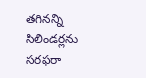తగినన్ని సిలిండర్లను సరఫరా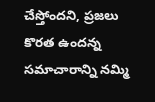చేస్తోందని, ప్రజలు కొరత ఉందన్న సమాచారాన్ని నమ్మి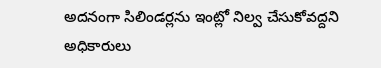అదనంగా సిలిండర్లను ఇంట్లో నిల్వ చేసుకోవద్దని అధికారులు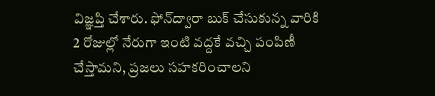విజ్ఞప్తి చేశారు. ఫోన్‌ద్వారా బుక్‌ చేసుకున్న వారికి 2 రోజుల్లో నేరుగా ఇంటి వద్దకే వచ్చి పంపిణీ చేస్తామని, ప్రజలు సహకరించాలని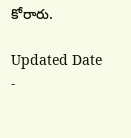కోరారు.

Updated Date -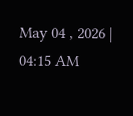May 04 , 2026 | 04:15 AM